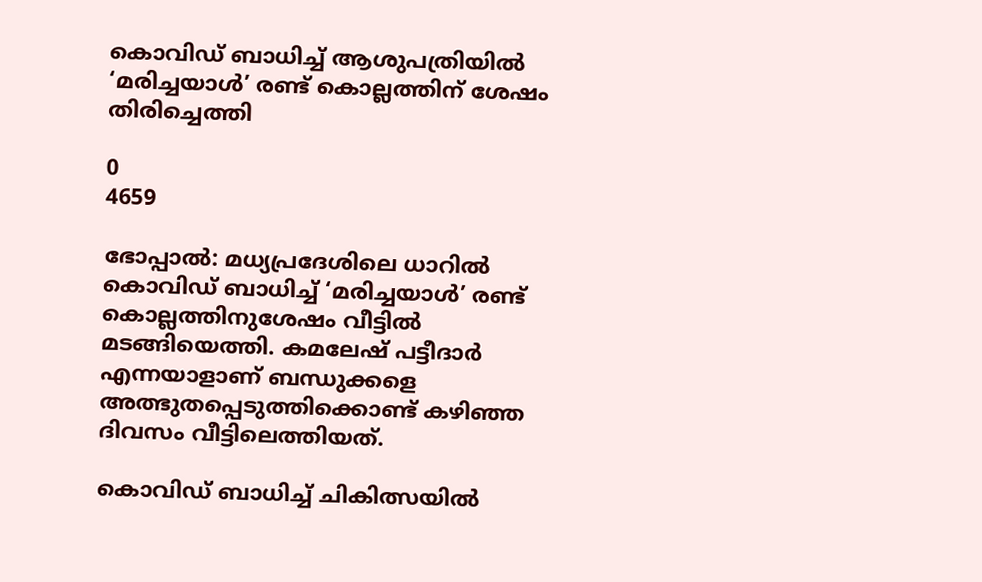കൊവിഡ് ബാധിച്ച് ആശുപത്രിയില്‍ ‘മരിച്ചയാള്‍’ രണ്ട് കൊല്ലത്തിന് ശേഷം തിരിച്ചെത്തി

0
4659

ഭോപ്പാല്‍: മധ്യപ്രദേശിലെ ധാറിൽ
കൊവിഡ് ബാധിച്ച് ‘മരിച്ചയാള്‍’ രണ്ട് കൊല്ലത്തിനുശേഷം വീട്ടില്‍ മടങ്ങിയെത്തി. കമലേഷ് പട്ടീദാര്‍ എന്നയാളാണ് ബന്ധുക്കളെ അത്ഭുതപ്പെടുത്തിക്കൊണ്ട് കഴിഞ്ഞ ദിവസം വീട്ടിലെത്തിയത്.

കൊവിഡ് ബാധിച്ച് ചികിത്സയില്‍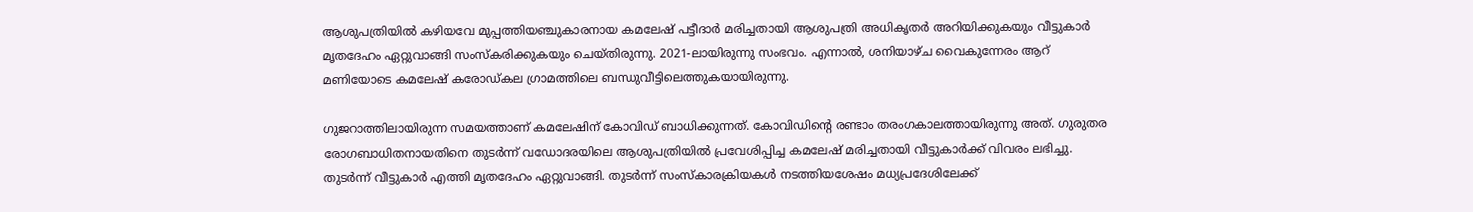ആശുപത്രിയില്‍ കഴിയവേ മുപ്പത്തിയഞ്ചുകാരനായ കമലേഷ് പട്ടീദാര്‍ മരിച്ചതായി ആശുപത്രി അധികൃതര്‍ അറിയിക്കുകയും വീട്ടുകാര്‍ മൃതദേഹം ഏറ്റുവാങ്ങി സംസ്കരിക്കുകയും ചെയ്തിരുന്നു. 2021-ലായിരുന്നു സംഭവം. എന്നാല്‍, ശനിയാഴ്ച വൈകുന്നേരം ആറ് മണിയോടെ കമലേഷ് കരോഡ്കല ഗ്രാമത്തിലെ ബന്ധുവീട്ടിലെത്തുകയായിരുന്നു.

ഗുജറാത്തിലായിരുന്ന സമയത്താണ് കമലേഷിന് കോവിഡ് ബാധിക്കുന്നത്. കോവിഡിന്‍റെ രണ്ടാം തരംഗകാലത്തായിരുന്നു അത്. ഗുരുതര രോഗബാധിതനായതിനെ തുടര്‍ന്ന് വഡോദരയിലെ ആശുപത്രിയില്‍ പ്രവേശിപ്പിച്ച കമലേഷ് മരിച്ചതായി വീട്ടുകാർക്ക് വിവരം ലഭിച്ചു. തുടര്‍ന്ന് വീട്ടുകാര്‍ എത്തി മൃതദേഹം ഏറ്റുവാങ്ങി. തുടർന്ന് സംസ്‌കാരക്രിയകള്‍ നടത്തിയശേഷം മധ്യപ്രദേശിലേക്ക്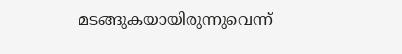മടങ്ങുകയായിരുന്നുവെന്ന്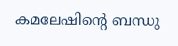കമലേഷിന്റെ ബന്ധു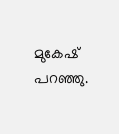മുകേഷ് പറഞ്ഞു.